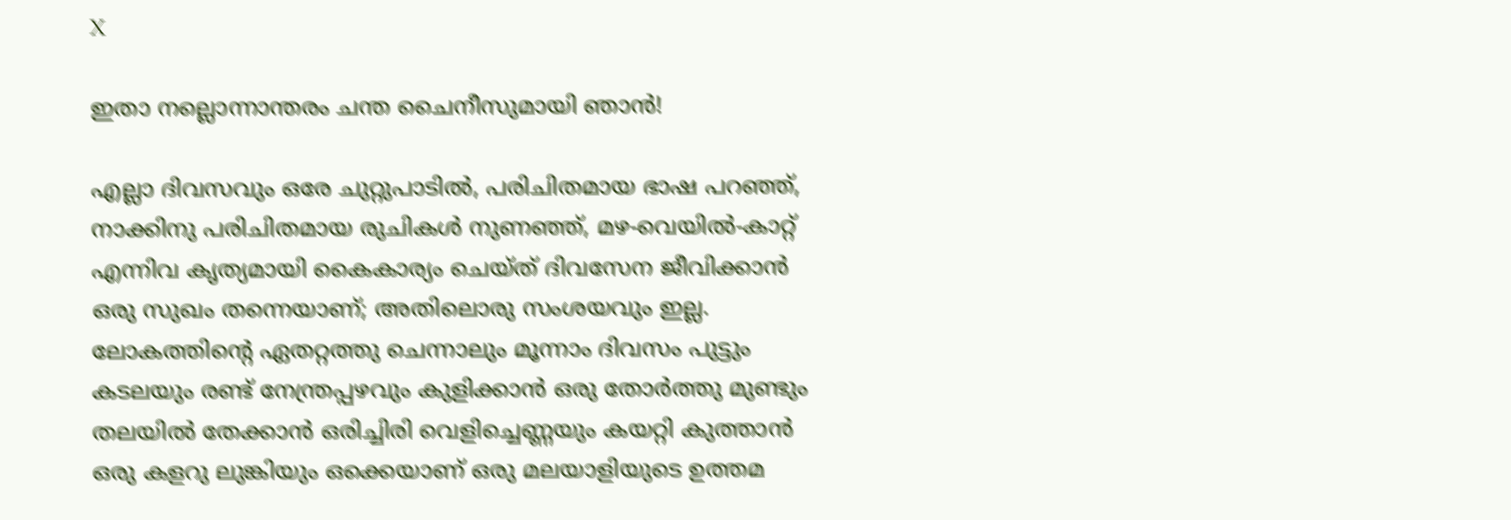X

ഇതാ നല്ലൊന്നാന്തരം ചന്ത ചൈനീസുമായി ഞാന്‍!

എല്ലാ ദിവസവും ഒരേ ചുറ്റുപാടിൽ, പരിചിതമായ ഭാഷ പറഞ്ഞ്, നാക്കിനു പരിചിതമായ രുചികൾ നുണഞ്ഞ്, മഴ-വെയിൽ-കാറ്റ് എന്നിവ കൃത്യമായി കൈകാര്യം ചെയ്ത് ദിവസേന ജീവിക്കാൻ ഒരു സുഖം തന്നെയാണ്; അതിലൊരു സംശയവും ഇല്ല. ലോകത്തിന്റെ ഏതറ്റത്തു ചെന്നാലും മൂന്നാം ദിവസം പുട്ടും കടലയും രണ്ട് നേന്ത്രപ്പഴവും കുളിക്കാൻ ഒരു തോർത്തു മുണ്ടും തലയിൽ തേക്കാൻ ഒരിച്ചിരി വെളിച്ചെണ്ണയും കയറ്റി കുത്താൻ ഒരു കളറു ലുങ്കിയും ഒക്കെയാണ് ഒരു മലയാളിയുടെ ഉത്തമ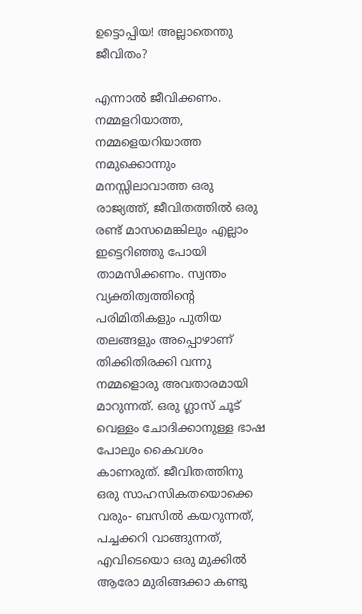ഉട്ടൊപ്പിയ! അല്ലാതെന്തു ജീവിതം?

എന്നാൽ ജീവിക്കണം. നമ്മളറിയാത്ത, നമ്മളെയറിയാത്ത നമുക്കൊന്നും മനസ്സിലാവാത്ത ഒരു രാജ്യത്ത്, ജീവിതത്തിൽ ഒരു രണ്ട് മാസമെങ്കിലും എല്ലാം ഇട്ടെറിഞ്ഞു പോയി താമസിക്കണം. സ്വന്തം വ്യക്തിത്വത്തിന്റെ പരിമിതികളും പുതിയ തലങ്ങളും അപ്പൊഴാണ് തിക്കിതിരക്കി വന്നു നമ്മളൊരു അവതാരമായി മാറുന്നത്. ഒരു ഗ്ലാസ് ചൂട് വെള്ളം ചോദിക്കാനുള്ള ഭാഷ പോലും കൈവശം കാണരുത്. ജീവിതത്തിനു ഒരു സാഹസികതയൊക്കെ വരും- ബസിൽ കയറുന്നത്, പച്ചക്കറി വാങ്ങുന്നത്, എവിടെയൊ ഒരു മുക്കിൽ ആരോ മുരിങ്ങക്കാ കണ്ടു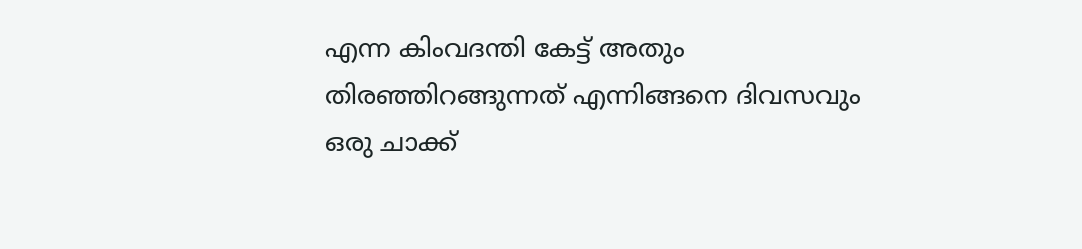എന്ന കിംവദന്തി കേട്ട് അതും തിരഞ്ഞിറങ്ങുന്നത് എന്നിങ്ങനെ ദിവസവും ഒരു ചാക്ക്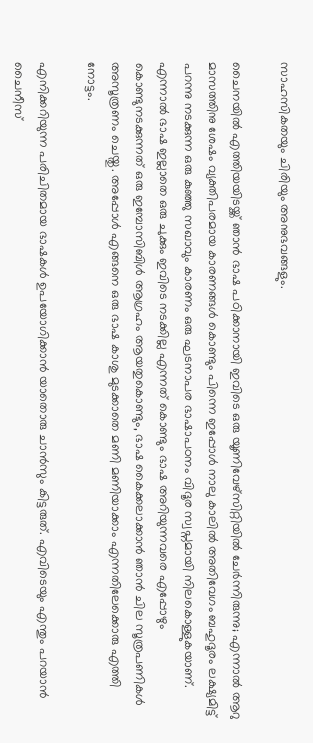സാഹസികതയും ചിരിയും അനുഭവങ്ങളും.

ചൈനയിൽ എത്തിയയിടയ്ക്ക് ഞാൻ ഭാഷ പഠിക്കാനായി ഇവിടെ ഒരു യൂണിവേഴ്സിറ്റിയിൽ ചേർന്നിരുന്നു; എന്നാൽ ആറു മാസത്തിനു ശേഷം വ്യക്തിപരമായ കാരണങ്ങൾ കൊണ്ടും പിന്നെ ഇപ്പോൾ നാലു കാലിൽ അതിവേഗം ബഹുദൂരം ലക്ഷ്യമിട്ട് പറന്നു നടക്കുന്ന ഒരു കുഞ്ഞു സഖാവും കാരണം ഒരു ഘടനാപര ഭാഷാപഠനം വിദൂര സ്വപ്നമായി നിലകൊള്ളുകയാണ്. എന്നാൽ ഭാഷ ഇല്ലാതെ ഒരു ചുക്കും ഇവിടെ നടക്കില്ല എന്നത് കൊണ്ടും ഭാഷ അറിയുന്നവരെ എപ്പോഴും കൊണ്ടുനടക്കുന്നത് ഒരു ഇമ്പോസിബിൾ ആഗ്രഹം ആയതുകൊണ്ടും, ഭാഷ കൈക്കലാക്കാൻ ഞാൻ ചില സൂത്രപണികൾ അസൂത്രണം ചെയ്തു. അപ്പോൾ എങ്ങനെ ഒരു ഭാഷ കാശു മുടക്കാതെ മണി മണിയാക്കാം എന്നതിലേക്കൊരു എത്തി നോട്ടം.

എനിക്കറിയുന്ന പരിചിതമായ ഭാഷകൾ ഉപയോഗിക്കാൻ യാതൊരു ചാൻസും കിട്ടരുത്. എവിടെയും എന്തും പറയാൻ ചൈനീസ്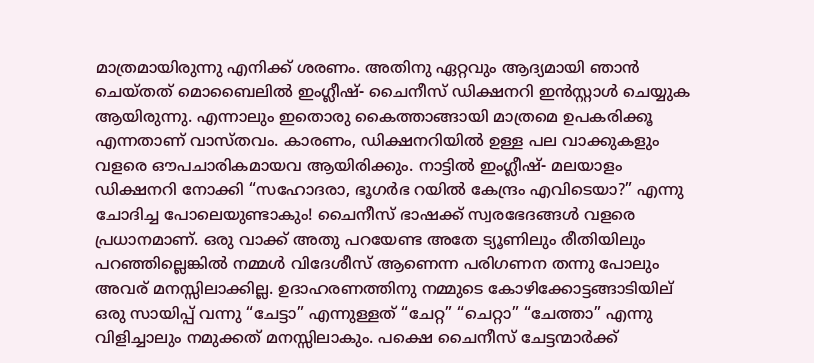മാത്രമായിരുന്നു എനിക്ക് ശരണം. അതിനു ഏറ്റവും ആദ്യമായി ഞാൻ ചെയ്തത് മൊബൈലിൽ ഇംഗ്ലീഷ്- ചൈനീസ് ഡിക്ഷനറി ഇൻസ്റ്റാൾ ചെയ്യുക ആയിരുന്നു. എന്നാലും ഇതൊരു കൈത്താങ്ങായി മാത്രമെ ഉപകരിക്കൂ എന്നതാണ് വാസ്തവം. കാരണം, ഡിക്ഷനറിയിൽ ഉള്ള പല വാക്കുകളും വളരെ ഔപചാരികമായവ ആയിരിക്കും. നാട്ടിൽ ഇംഗ്ലീഷ്- മലയാളം ഡിക്ഷനറി നോക്കി “സഹോദരാ, ഭൂഗർഭ റയിൽ കേന്ദ്രം എവിടെയാ?” എന്നു ചോദിച്ച പോലെയുണ്ടാകും! ചൈനീസ് ഭാഷക്ക് സ്വരഭേദങ്ങൾ വളരെ പ്രധാനമാണ്. ഒരു വാക്ക് അതു പറയേണ്ട അതേ ട്യൂണിലും രീതിയിലും പറഞ്ഞില്ലെങ്കിൽ നമ്മള്‍ വിദേശീസ് ആണെന്ന പരിഗണന തന്നു പോലും അവര് മനസ്സിലാക്കില്ല. ഉദാഹരണത്തിനു നമ്മുടെ കോഴിക്കോട്ടങ്ങാടിയില് ഒരു സായിപ്പ് വന്നു “ചേട്ടാ” എന്നുള്ളത് “ചേറ്റ” “ചെറ്റാ” “ചേത്താ” എന്നു വിളിച്ചാലും നമുക്കത് മനസ്സിലാകും. പക്ഷെ ചൈനീസ് ചേട്ടന്മാർക്ക്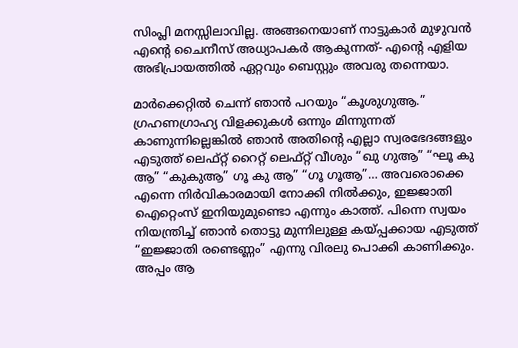സിംപ്ലി മനസ്സിലാവില്ല. അങ്ങനെയാണ് നാട്ടുകാര്‍ മുഴുവൻ എന്റെ ചൈനീസ് അധ്യാപകർ ആകുന്നത്- എന്റെ എളിയ അഭിപ്രായത്തിൽ ഏറ്റവും ബെസ്റ്റും അവരു തന്നെയാ.

മാർക്കെറ്റിൽ ചെന്ന് ഞാൻ പറയും “കൂശുഗുആ.” ഗ്രഹണഗ്രാഹ്യ വിളക്കുകൾ ഒന്നും മിന്നുന്നത് കാണുന്നില്ലെങ്കിൽ ഞാൻ അതിന്റെ എല്ലാ സ്വരഭേദങ്ങളും എടുത്ത് ലെഫ്റ്റ് റൈറ്റ് ലെഫ്റ്റ് വീശും “ഖു ഗുആ” “ഘൂ കു ആ” “കുകുആ” ഗൂ കു ആ” “ഗൂ ഗൂആ”… അവരൊക്കെ എന്നെ നിർവികാരമായി നോക്കി നിൽക്കും, ഇജ്ജാതി ഐറ്റെംസ് ഇനിയുമുണ്ടൊ എന്നും കാത്ത്. പിന്നെ സ്വയം നിയന്ത്രിച്ച് ഞാൻ തൊട്ടു മുന്നിലുള്ള കയ്പ്പക്കായ എടുത്ത് “ഇജ്ജാതി രണ്ടെണ്ണം” എന്നു വിരലു പൊക്കി കാണിക്കും. അപ്പം ആ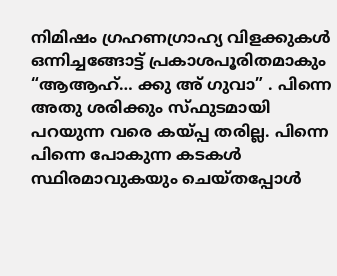നിമിഷം ഗ്രഹണഗ്രാഹ്യ വിളക്കുകൾ ഒന്നിച്ചങ്ങോട്ട് പ്രകാശപൂരിതമാകും “ആആഹ്… ക്കു അ് ഗുവാ” . പിന്നെ അതു ശരിക്കും സ്ഫുടമായി പറയുന്ന വരെ കയ്പ്പ തരില്ല. പിന്നെ പിന്നെ പോകുന്ന കടകൾ സ്ഥിരമാവുകയും ചെയ്തപ്പോൾ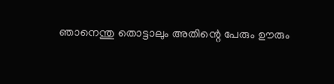ഞാനെന്തു തൊട്ടാലും അതിന്റെ പേരും ഊരും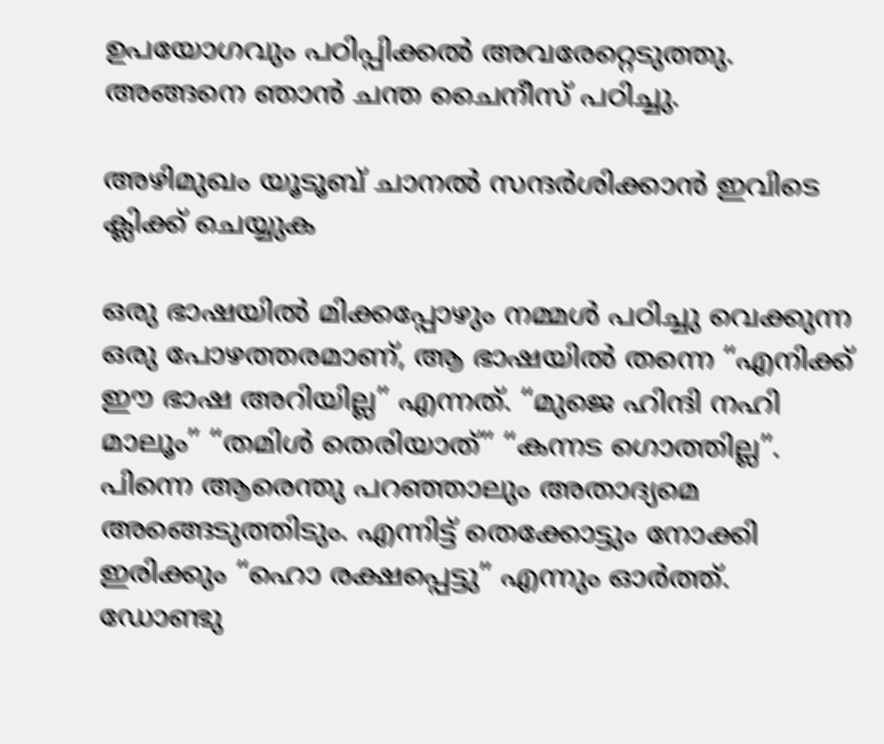ഉപയോഗവും പഠിപ്പിക്കൽ അവരേറ്റെടുത്തു. അങ്ങനെ ഞാൻ ചന്ത ചൈനീസ് പഠിച്ചു.

അഴിമുഖം യൂടൂബ് ചാനല്‍ സന്ദര്‍ശിക്കാന്‍ ഇവിടെ ക്ലിക്ക് ചെയ്യുക

ഒരു ഭാഷയിൽ മിക്കപ്പോഴും നമ്മള്‍ പഠിച്ചു വെക്കുന്ന ഒരു പോഴത്തരമാണ്, ആ ഭാഷയിൽ തന്നെ “എനിക്ക് ഈ ഭാഷ അറിയില്ല” എന്നത്. “മുജെ ഹിന്ദി നഹി മാലൂം” “തമിൾ തെരിയാത്” “കന്നട ഗൊത്തില്ല”. പിന്നെ ആരെന്തു പറഞ്ഞാലും അതാദ്യമെ അങ്ങെടുത്തിടും. എന്നിട്ട് തെക്കോട്ടും നോക്കി ഇരിക്കും “ഹൊ രക്ഷപ്പെട്ടു” എന്നും ഓർത്ത്. ഡോണ്ടു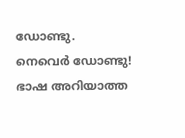ഡോണ്ടു. നെവെർ ഡോണ്ടു! ഭാഷ അറിയാത്ത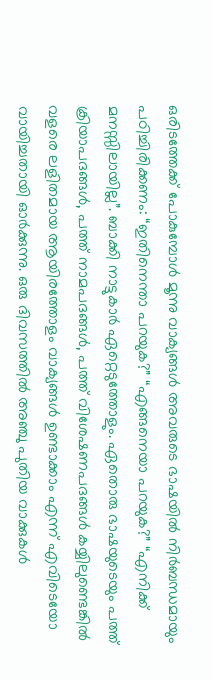ഒരിടത്തേക്ക് പോകുമ്പോൾ മൂന്നു വാക്യങ്ങൾ അവരുടെ ഭാഷയിൽ നിർബന്ധമായും പഠിച്ചിരിക്കണം: “ഇതിനെന്താ പറയുക?” “എങ്ങനെയാ പറയുക?” “എനിക്ക് മനസ്സിലായില്ല”. ബാക്കി നാട്ടുകാര്‍ ഏറ്റെടുത്തോളും. ഏതൊരു ഭാഷയുടെയും പത്ത് ക്രിയാപദങ്ങൾ, പത്ത് നാമപദങ്ങൾ, പത്ത് വിശേഷണപദങ്ങൾ കയ്യിലുണ്ടെങ്കിൽ വളരെ ലളിതമായ ആയിരത്തോളം വാക്യങ്ങൾ ഉണ്ടാക്കാം എന്ന് എവിടെയോ വായിച്ചതായി ഓർക്കുന്നു. ഒരു ദിവസത്തിൽ അഞ്ചു പുതിയ വാക്കുകൾ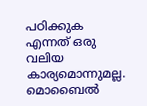പഠിക്കുക എന്നത് ഒരു വലിയ കാര്യമൊന്നുമല്ല. മൊബൈൽ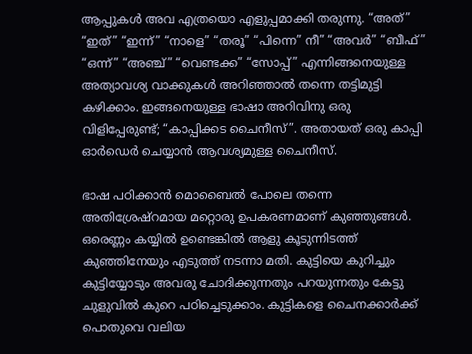ആപ്പുകൾ അവ എത്രയൊ എളുപ്പമാക്കി തരുന്നു. “അത്” “ഇത്” “ഇന്ന്‍” “നാളെ” “തരൂ” “പിന്നെ” നീ” “അവർ” “ബീഫ്” “ഒന്ന്” “അഞ്ച്” “വെണ്ടക്ക” “സോപ്പ്” എന്നിങ്ങനെയുള്ള അത്യാവശ്യ വാക്കുകൾ അറിഞ്ഞാൽ തന്നെ തട്ടിമുട്ടി കഴിക്കാം. ഇങ്ങനെയുള്ള ഭാഷാ അറിവിനു ഒരു വിളിപ്പേരുണ്ട്; “കാപ്പിക്കട ചൈനീസ്”. അതായത് ഒരു കാപ്പി ഓർഡെർ ചെയ്യാൻ ആവശ്യമുള്ള ചൈനീസ്.

ഭാഷ പഠിക്കാൻ മൊബൈൽ പോലെ തന്നെ അതിശ്രേഷ്റമായ മറ്റൊരു ഉപകരണമാണ് കുഞ്ഞുങ്ങൾ. ഒരെണ്ണം കയ്യിൽ ഉണ്ടെങ്കിൽ ആളു കൂടുന്നിടത്ത് കുഞ്ഞിനേയും എടുത്ത് നടന്നാ മതി. കുട്ടിയെ കുറിച്ചും കുട്ടിയ്യോടും അവരു ചോദിക്കുന്നതും പറയുന്നതും കേട്ടു ചുളുവിൽ കുറെ പഠിച്ചെടുക്കാം. കുട്ടികളെ ചൈനക്കാർക്ക് പൊതുവെ വലിയ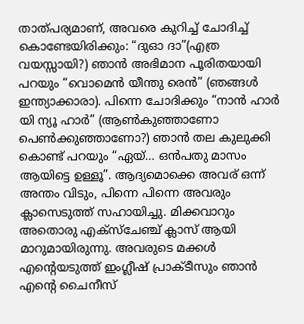താത്പര്യമാണ്, അവരെ കുറിച്ച് ചോദിച്ച് കൊണ്ടേയിരിക്കും: “ദുഓ ദാ”(എത്ര വയസ്സായി?) ഞാൻ അഭിമാന പൂരിതയായി പറയും “വൊമെൻ യീന്തു രെൻ” (ഞങ്ങൾ ഇന്ത്യാക്കാരാ). പിന്നെ ചോദിക്കും “നാൻ ഹാർ യി ന്യൂ ഹാർ” (ആൺകുഞ്ഞാണോ പെൺക്കുഞ്ഞാണോ?) ഞാൻ തല കുലുക്കി കൊണ്ട് പറയും “ഏയ്… ഒൻപതു മാസം ആയിട്ടെ ഉള്ളൂ”. ആദ്യമൊക്കെ അവര് ഒന്ന്‍ അന്തം വിടും, പിന്നെ പിന്നെ അവരും ക്ലാസെടുത്ത് സഹായിച്ചു. മിക്കവാറും അതൊരു എക്സ്ചേഞ്ച് ക്ലാസ് ആയി മാറുമായിരുന്നു. അവരുടെ മക്കൾ എന്റെയടുത്ത് ഇംഗ്ലീഷ് പ്രാക്ടീസും ഞാൻ എന്റെ ചൈനീസ്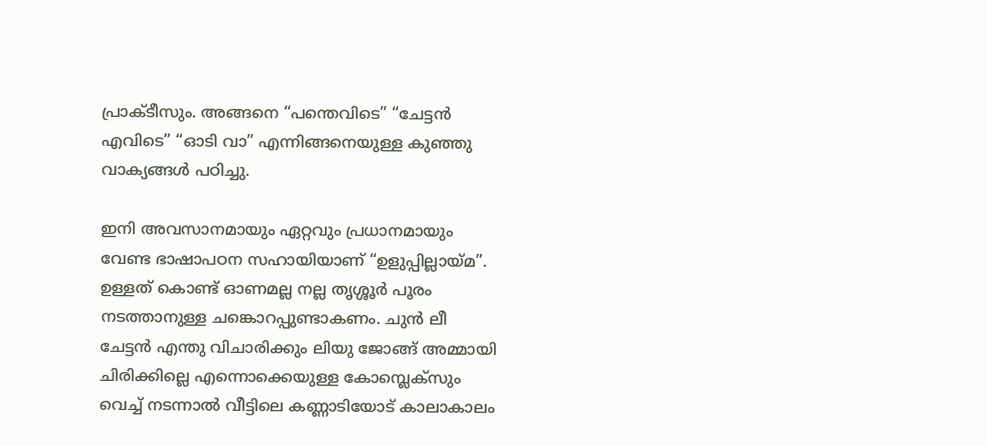പ്രാക്ടീസും. അങ്ങനെ “പന്തെവിടെ” “ചേട്ടൻ എവിടെ” “ഓടി വാ” എന്നിങ്ങനെയുള്ള കുഞ്ഞു വാക്യങ്ങൾ പഠിച്ചു.

ഇനി അവസാനമായും ഏറ്റവും പ്രധാനമായും വേണ്ട ഭാഷാപഠന സഹായിയാണ് “ഉളുപ്പില്ലായ്മ”. ഉള്ളത് കൊണ്ട് ഓണമല്ല നല്ല തൃശ്ശൂർ പൂരം നടത്താനുള്ള ചങ്കൊറപ്പുണ്ടാകണം. ചുൻ ലീ ചേട്ടൻ എന്തു വിചാരിക്കും ലിയു ജോങ്ങ് അമ്മായി ചിരിക്കില്ലെ എന്നൊക്കെയുള്ള കോമ്പ്ലെക്സും വെച്ച് നടന്നാൽ വീട്ടിലെ കണ്ണാടിയോട് കാലാകാലം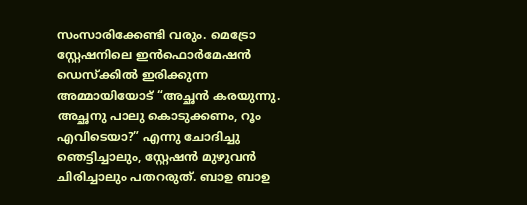സംസാരിക്കേണ്ടി വരും. മെട്രോ സ്റ്റേഷനിലെ ഇൻഫൊർമേഷൻ ഡെസ്ക്കിൽ ഇരിക്കുന്ന അമ്മായിയോട് “അച്ഛൻ കരയുന്നു. അച്ഛനു പാലു കൊടുക്കണം, റൂം എവിടെയാ?” എന്നു ചോദിച്ചു ഞെട്ടിച്ചാലും, സ്റ്റേഷൻ മുഴുവൻ ചിരിച്ചാലും പതറരുത്. ബാഉ ബാഉ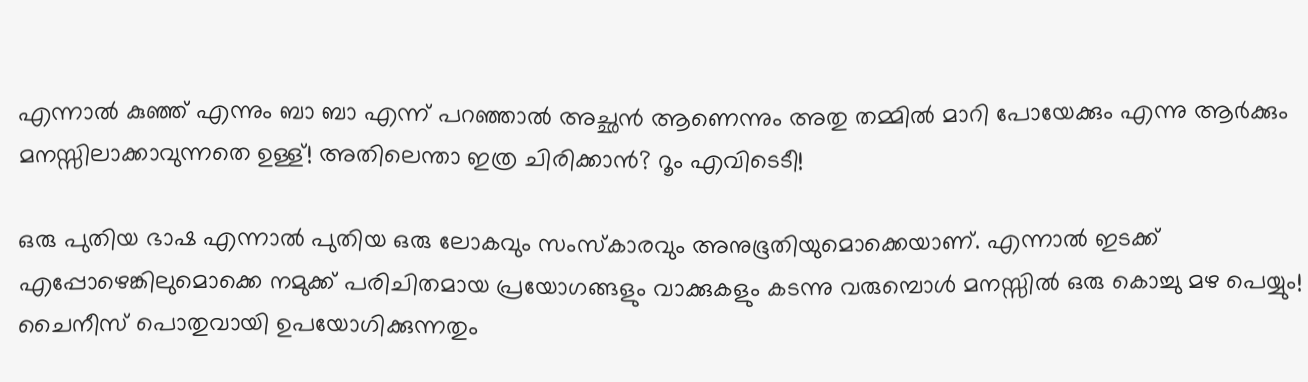എന്നാൽ കുഞ്ഞ് എന്നും ബാ ബാ എന്ന് പറഞ്ഞാൽ അച്ഛൻ ആണെന്നും അതു തമ്മിൽ മാറി പോയേക്കും എന്നു ആർക്കും മനസ്സിലാക്കാവുന്നതെ ഉള്ള്! അതിലെന്താ ഇത്ര ചിരിക്കാൻ? റൂം എവിടെടീ!

ഒരു പുതിയ ഭാഷ എന്നാൽ പുതിയ ഒരു ലോകവും സംസ്കാരവും അനുഭൂതിയുമൊക്കെയാണ്. എന്നാൽ ഇടക്ക് എപ്പോഴെങ്കിലുമൊക്കെ നമുക്ക് പരിചിതമായ പ്രയോഗങ്ങളും വാക്കുകളും കടന്നു വരുമ്പൊൾ മനസ്സിൽ ഒരു കൊച്ചു മഴ പെയ്യും! ചൈനീസ് പൊതുവായി ഉപയോഗിക്കുന്നതും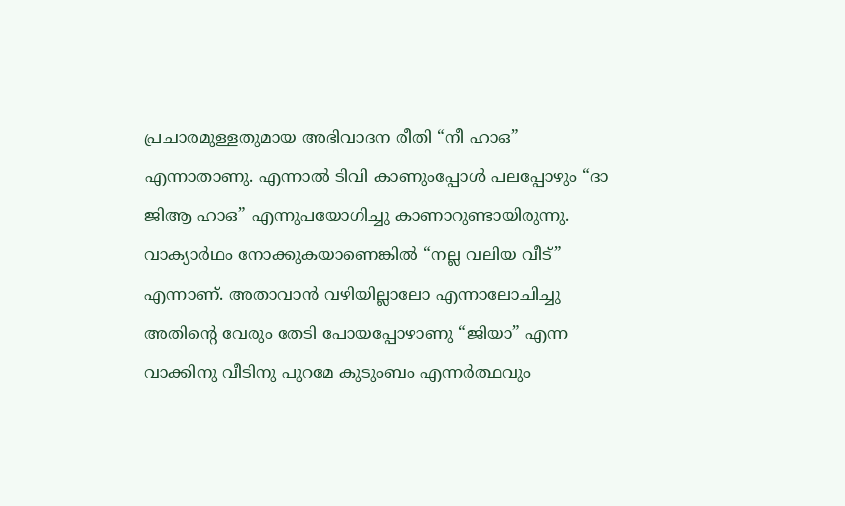പ്രചാരമുള്ളതുമായ അഭിവാദന രീതി “നീ ഹാഒ” എന്നാതാണു. എന്നാൽ ടിവി കാണുംപ്പോൾ പലപ്പോഴും “ദാ ജിആ ഹാഒ” എന്നുപയോഗിച്ചു കാണാറുണ്ടായിരുന്നു. വാക്യാർഥം നോക്കുകയാണെങ്കിൽ “നല്ല വലിയ വീട്” എന്നാണ്. അതാവാൻ വഴിയില്ലാലോ എന്നാലോചിച്ചു അതിന്റെ വേരും തേടി പോയപ്പോഴാണു “ജിയാ” എന്ന വാക്കിനു വീടിനു പുറമേ കുടുംബം എന്നർത്ഥവും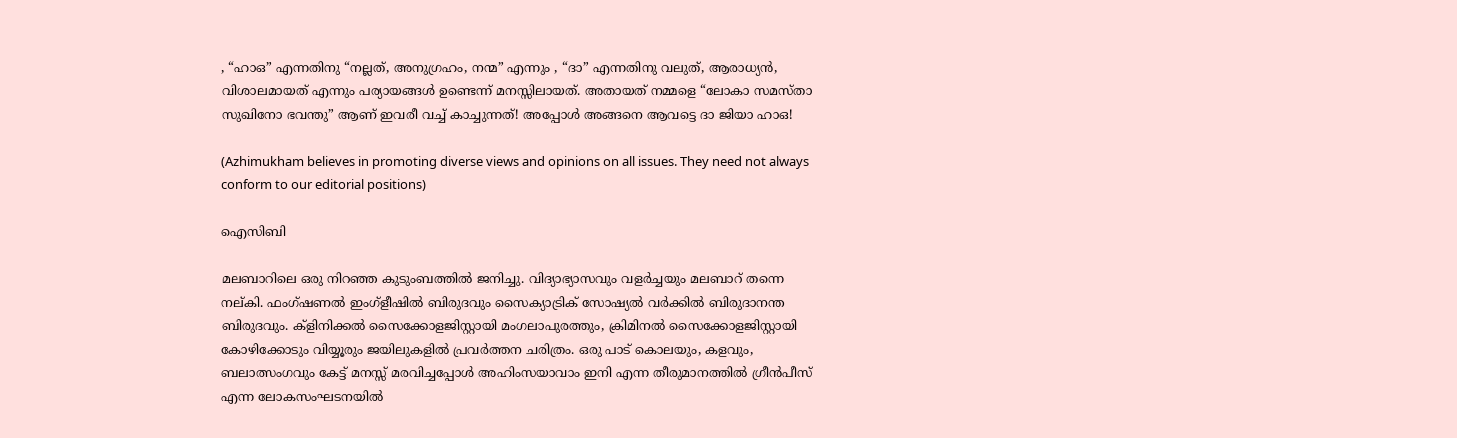, “ഹാഒ” എന്നതിനു “നല്ലത്, അനുഗ്രഹം, നന്മ” എന്നും , “ദാ” എന്നതിനു വലുത്, ആരാധ്യൻ, വിശാലമായത് എന്നും പര്യായങ്ങൾ ഉണ്ടെന്ന് മനസ്സിലായത്. അതായത് നമ്മളെ “ലോകാ സമസ്താ സുഖിനോ ഭവന്തു” ആണ് ഇവരീ വച്ച് കാച്ചുന്നത്! അപ്പോൾ അങ്ങനെ ആവട്ടെ ദാ ജിയാ ഹാഒ!

(Azhimukham believes in promoting diverse views and opinions on all issues. They need not always conform to our editorial positions)

ഐസിബി

മലബാറിലെ ഒരു നിറഞ്ഞ കുടുംബത്തില്‍ ജനിച്ചു. വിദ്യാഭ്യാസവും വളര്‍ച്ചയും മലബാറ് തന്നെ നല്കി. ഫംഗ്ഷണല്‍ ഇംഗ്ളീഷില്‍ ബിരുദവും സൈക്യാട്രിക് സോഷ്യല്‍ വര്‍ക്കില്‍ ബിരുദാനന്ത ബിരുദവും. ക്ളിനിക്കല്‍ സൈക്കോളജിസ്റ്റായി മംഗലാപുരത്തും, ക്രിമിനല്‍ സൈക്കോളജിസ്റ്റായി കോഴിക്കോടും വിയ്യൂരും ജയിലുകളില്‍ പ്രവര്‍ത്തന ചരിത്രം. ഒരു പാട് കൊലയും, കളവും, ബലാത്സംഗവും കേട്ട് മനസ്സ് മരവിച്ചപ്പോള്‍ അഹിംസയാവാം ഇനി എന്ന തീരുമാനത്തില്‍ ഗ്രീന്‍പീസ് എന്ന ലോകസംഘടനയില്‍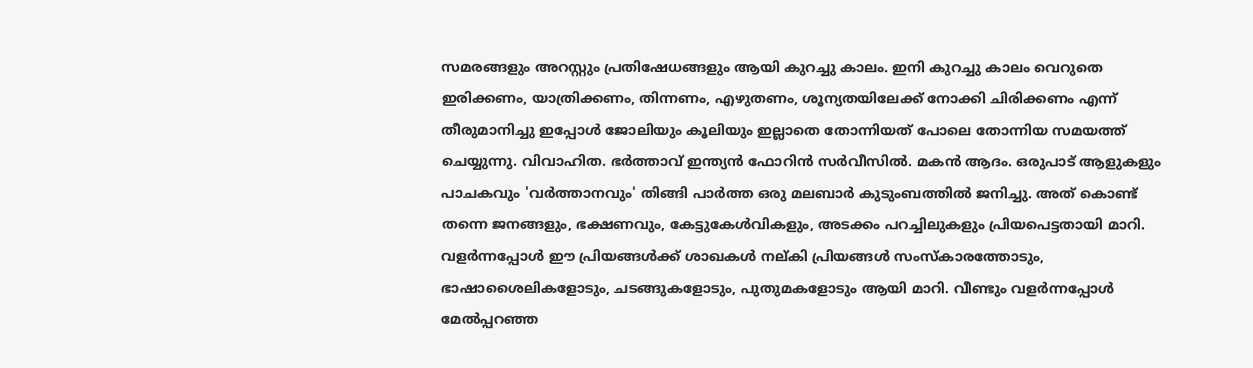സമരങ്ങളും അറസ്റ്റും പ്രതിഷേധങ്ങളും ആയി കുറച്ചു കാലം. ഇനി കുറച്ചു കാലം വെറുതെ ഇരിക്കണം, യാത്രിക്കണം, തിന്നണം, എഴുതണം, ശൂന്യതയിലേക്ക് നോക്കി ചിരിക്കണം എന്ന് തീരുമാനിച്ചു ഇപ്പോള്‍ ജോലിയും കൂലിയും ഇല്ലാതെ തോന്നിയത് പോലെ തോന്നിയ സമയത്ത് ചെയ്യുന്നു. വിവാഹിത. ഭര്‍ത്താവ് ഇന്ത്യന്‍ ഫോറിന്‍ സര്‍വീസില്‍. മകന്‍ ആദം. ഒരുപാട് ആളുകളും പാചകവും 'വര്‍ത്താനവും' തിങ്ങി പാര്‍ത്ത ഒരു മലബാര്‍ കുടുംബത്തില്‍ ജനിച്ചു. അത് കൊണ്ട് തന്നെ ജനങ്ങളും, ഭക്ഷണവും, കേട്ടുകേള്‍വികളും, അടക്കം പറച്ചിലുകളും പ്രിയപെട്ടതായി മാറി. വളര്‍ന്നപ്പോള്‍ ഈ പ്രിയങ്ങള്‍ക്ക് ശാഖകള്‍ നല്കി പ്രിയങ്ങള്‍ സംസ്‌കാരത്തോടും, ഭാഷാശൈലികളോടും, ചടങ്ങുകളോടും, പുതുമകളോടും ആയി മാറി. വീണ്ടും വളര്‍ന്നപ്പോള്‍ മേല്‍പ്പറഞ്ഞ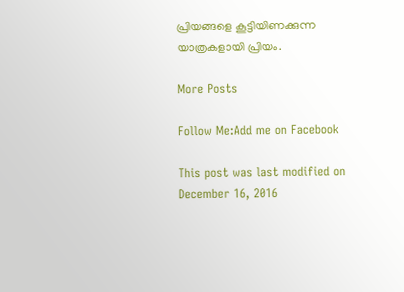പ്രിയങ്ങളെ കൂട്ടിയിണക്കുന്ന യാത്രകളായി പ്രിയം.

More Posts

Follow Me:Add me on Facebook

This post was last modified on December 16, 2016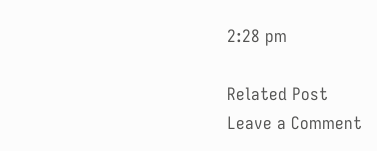2:28 pm

Related Post
Leave a Comment